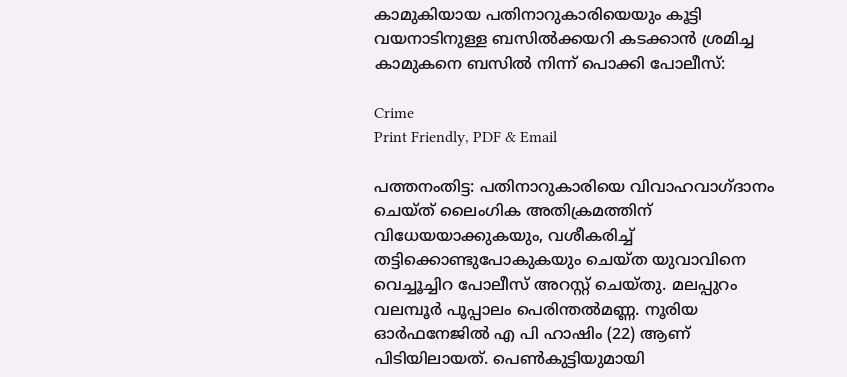കാമുകിയായ പതിനാറുകാരിയെയും കൂട്ടി വയനാടിനുള്ള ബസിൽക്കയറി കടക്കാൻ ശ്രമിച്ച കാമുകനെ ബസിൽ നിന്ന് പൊക്കി പോലീസ്:

Crime
Print Friendly, PDF & Email

പത്തനംതിട്ട: പതിനാറുകാരിയെ വിവാഹവാഗ്ദാനം ചെയ്ത് ലൈംഗിക അതിക്രമത്തിന് വിധേയയാക്കുകയും, വശീകരിച്ച് തട്ടിക്കൊണ്ടുപോകുകയും ചെയ്ത യുവാവിനെ വെച്ചൂച്ചിറ പോലീസ് അറസ്റ്റ് ചെയ്തു. മലപ്പുറം വലമ്പൂർ പൂപ്പാലം പെരിന്തൽമണ്ണ. നൂരിയ ഓർഫനേജിൽ എ പി ഹാഷിം (22) ആണ് പിടിയിലായത്. പെൺകുട്ടിയുമായി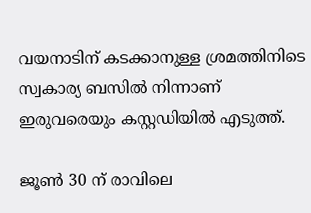വയനാടിന് കടക്കാനുള്ള ശ്രമത്തിനിടെ സ്വകാര്യ ബസിൽ നിന്നാണ് ഇരുവരെയും കസ്റ്റഡിയിൽ എടുത്ത്.

ജൂൺ 30 ന് രാവിലെ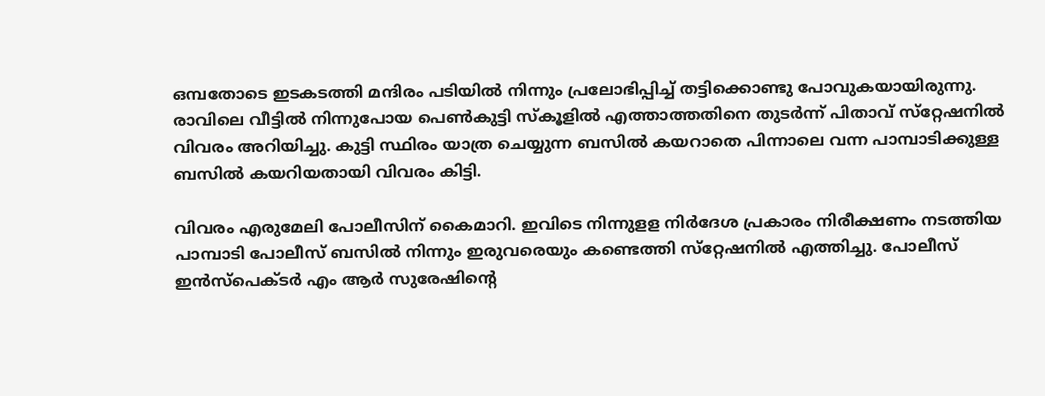ഒമ്പതോടെ ഇടകടത്തി മന്ദിരം പടിയിൽ നിന്നും പ്രലോഭിപ്പിച്ച് തട്ടിക്കൊണ്ടു പോവുകയായിരുന്നു. രാവിലെ വീട്ടിൽ നിന്നുപോയ പെൺകുട്ടി സ്‌കൂളിൽ എത്താത്തതിനെ തുടർന്ന് പിതാവ് സ്‌റ്റേഷനിൽ വിവരം അറിയിച്ചു. കുട്ടി സ്ഥിരം യാത്ര ചെയ്യുന്ന ബസിൽ കയറാതെ പിന്നാലെ വന്ന പാമ്പാടിക്കുള്ള ബസിൽ കയറിയതായി വിവരം കിട്ടി.

വിവരം എരുമേലി പോലീസിന് കൈമാറി. ഇവിടെ നിന്നുളള നിർദേശ പ്രകാരം നിരീക്ഷണം നടത്തിയ പാമ്പാടി പോലീസ് ബസിൽ നിന്നും ഇരുവരെയും കണ്ടെത്തി സ്‌റ്റേഷനിൽ എത്തിച്ചു. പോലീസ് ഇൻസ്‌പെക്ടർ എം ആർ സുരേഷിന്റെ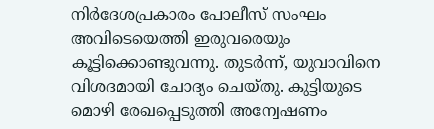നിർദേശപ്രകാരം പോലീസ് സംഘം അവിടെയെത്തി ഇരുവരെയും കൂട്ടിക്കൊണ്ടുവന്നു. തുടർന്ന്, യുവാവിനെ വിശദമായി ചോദ്യം ചെയ്തു. കുട്ടിയുടെ മൊഴി രേഖപ്പെടുത്തി അന്വേഷണം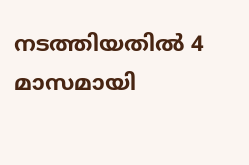നടത്തിയതിൽ 4 മാസമായി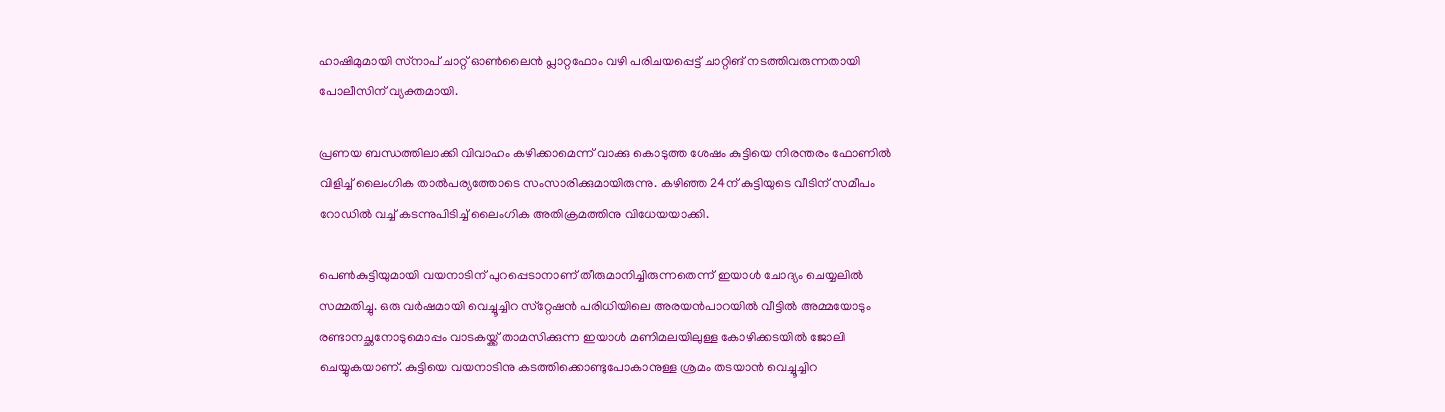ഹാഷിമുമായി സ്‌നാപ് ചാറ്റ് ഓൺലൈൻ പ്ലാറ്റഫോം വഴി പരിചയപ്പെട്ട് ചാറ്റിങ് നടത്തിവരുന്നതായി പോലീസിന് വ്യക്തമായി.

പ്രണയ ബന്ധത്തിലാക്കി വിവാഹം കഴിക്കാമെന്ന് വാക്കു കൊടുത്ത ശേഷം കുട്ടിയെ നിരന്തരം ഫോണിൽ വിളിച്ച് ലൈംഗിക താൽപര്യത്തോടെ സംസാരിക്കുമായിരുന്നു. കഴിഞ്ഞ 24ന് കുട്ടിയുടെ വീടിന് സമീപം റോഡിൽ വച്ച് കടന്നുപിടിച്ച് ലൈംഗിക അതിക്രമത്തിനു വിധേയയാക്കി.

പെൺകുട്ടിയുമായി വയനാടിന് പുറപ്പെടാനാണ് തീരുമാനിച്ചിരുന്നതെന്ന് ഇയാൾ ചോദ്യം ചെയ്യലിൽ സമ്മതിച്ചു. ഒരു വർഷമായി വെച്ചൂച്ചിറ സ്‌റ്റേഷൻ പരിധിയിലെ അരയൻപാറയിൽ വീട്ടിൽ അമ്മയോടും രണ്ടാനച്ഛനോടുമൊപ്പം വാടകയ്ക്ക് താമസിക്കുന്ന ഇയാൾ മണിമലയിലുള്ള കോഴിക്കടയിൽ ജോലി ചെയ്യുകയാണ്. കുട്ടിയെ വയനാടിനു കടത്തിക്കൊണ്ടുപോകാനുള്ള ശ്രമം തടയാൻ വെച്ചൂച്ചിറ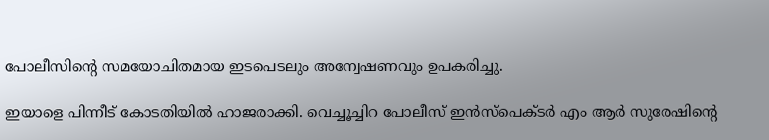പോലീസിന്റെ സമയോചിതമായ ഇടപെടലും അന്വേഷണവും ഉപകരിച്ചു.

ഇയാളെ പിന്നീട് കോടതിയിൽ ഹാജരാക്കി. വെച്ചൂച്ചിറ പോലീസ് ഇൻസ്‌പെക്ടർ എം ആർ സുരേഷിന്റെ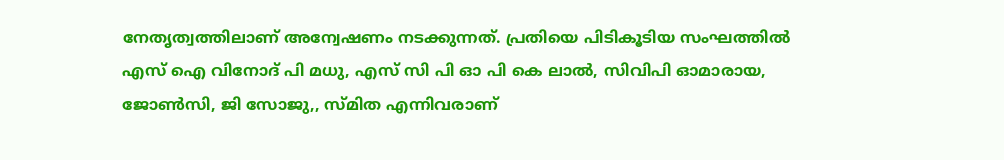നേതൃത്വത്തിലാണ് അന്വേഷണം നടക്കുന്നത്. പ്രതിയെ പിടികൂടിയ സംഘത്തിൽ എസ് ഐ വിനോദ് പി മധു, എസ് സി പി ഓ പി കെ ലാൽ, സിവിപി ഓമാരായ, ജോൺസി, ജി സോജു,, സ്മിത എന്നിവരാണ്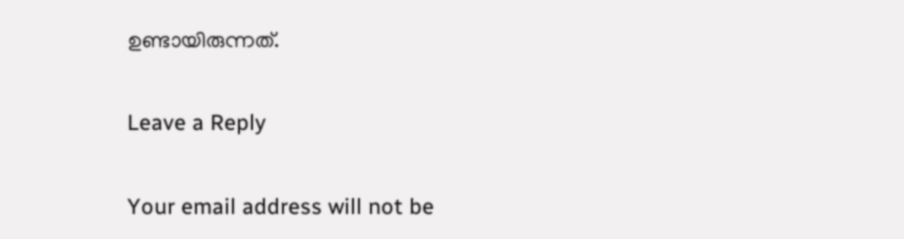ഉണ്ടായിരുന്നത്.

Leave a Reply

Your email address will not be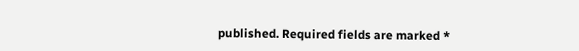published. Required fields are marked *